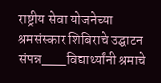राष्ट्रीय सेवा योजनेच्या श्रमसंस्कार शिबिराचे उद्घाटन संपन्न___विद्यार्थ्यांनी श्रमाचे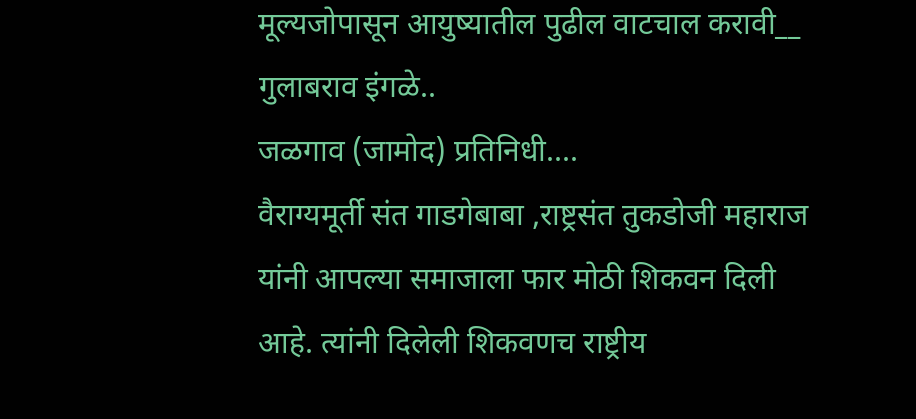मूल्यजोपासून आयुष्यातील पुढील वाटचाल करावी__ गुलाबराव इंगळे..
जळगाव (जामोद) प्रतिनिधी....
वैराग्यमूर्ती संत गाडगेबाबा ,राष्ट्रसंत तुकडोजी महाराज यांनी आपल्या समाजाला फार मोठी शिकवन दिली आहे. त्यांनी दिलेली शिकवणच राष्ट्रीय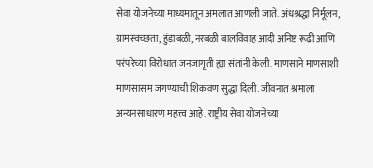सेवा योजनेच्या माध्यमातून अमलात आणली जाते. अंधश्रद्धा निर्मूलन, ग्रामस्वच्छता, हुंडाबळी, नरबळी बालविवाह आदी अनिष्ट रूढी आणि परंपरेच्या विरोधात जनजागृती ह्या संतांनी केली. माणसाने माणसाशी माणसासम जगण्याची शिकवण सुद्धा दिली. जीवनात श्रमाला अन्यनसाधारण महत्त्व आहे. राष्ट्रीय सेवा योजनेच्या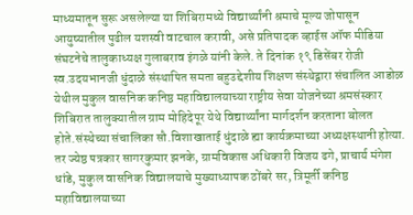माध्यमातून सुरू असलेल्या या शिबिरामध्ये विद्यार्थ्यांनी श्रमाचे मूल्य जोपासून आयुष्यातील पुढील यशस्वी वाटचाल करावी, असे प्रतिपादक व्हाईस ऑफ मीडिया संघटनेचे तालुकाध्यक्ष गुलाबराव इंगळे यांनी केले. ते दिनांक १९ डिसेंबर रोजी स्व.उदयभानजी धुंदाळे संस्थापित समता बहुउद्देशीय शिक्षण संस्थेद्वारा संचालित आडोळ येथील मुकुल वासनिक कनिष्ठ महाविद्यालयाच्या राष्ट्रीय सेवा योजनेच्या श्रमसंस्कार शिबिरात तालुक्यातील ग्राम मोहिदेपूर येथे विद्यार्थ्यांना मार्गदर्शन करताना बोलत होते.संस्थेच्या संचालिका सौ.विशाखाताई धुंदाळे ह्या कार्यक्रमाच्या अध्यक्षस्थानी होत्या. तर ज्येष्ठ पत्रकार सागरकुमार झनके, ग्रामविकास अधिकारी विजय ढगे, प्राचार्य मंगेश धांडे, मुकुल वासनिक विद्यालयाचे मुख्याध्यापक ठोंबरे सर, त्रिमूर्ती कनिष्ठ महाविद्यालयाच्या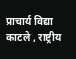प्राचार्य विद्या काटले , राष्ट्रीय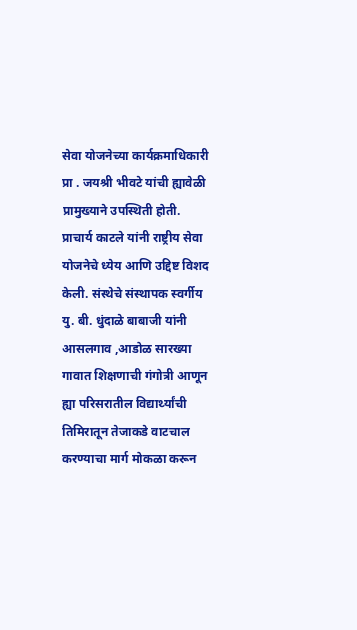सेवा योजनेच्या कार्यक्रमाधिकारी प्रा . जयश्री भीवटे यांची ह्यावेळी प्रामुख्याने उपस्थिती होती. प्राचार्य काटले यांनी राष्ट्रीय सेवा योजनेचे ध्येय आणि उद्दिष्ट विशद केली. संस्थेचे संस्थापक स्वर्गीय यु. बी. धुंदाळे बाबाजी यांनी आसलगाव ,आडोळ सारख्या गावात शिक्षणाची गंगोत्री आणून ह्या परिसरातील विद्यार्थ्यांची तिमिरातून तेजाकडे वाटचाल करण्याचा मार्ग मोकळा करून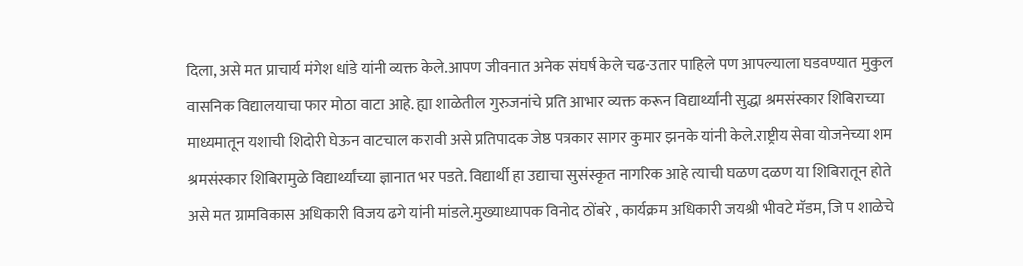दिला, असे मत प्राचार्य मंगेश धांडे यांनी व्यक्त केले.आपण जीवनात अनेक संघर्ष केले चढ-उतार पाहिले पण आपल्याला घडवण्यात मुकुल वासनिक विद्यालयाचा फार मोठा वाटा आहे. ह्या शाळेतील गुरुजनांचे प्रति आभार व्यक्त करून विद्यार्थ्यांनी सुद्धा श्रमसंस्कार शिबिराच्या माध्यमातून यशाची शिदोरी घेऊन वाटचाल करावी असे प्रतिपादक जेष्ठ पत्रकार सागर कुमार झनके यांनी केले.राष्ट्रीय सेवा योजनेच्या शम श्रमसंस्कार शिबिरामुळे विद्यार्थ्यांच्या ज्ञानात भर पडते. विद्यार्थी हा उद्याचा सुसंस्कृत नागरिक आहे त्याची घळण दळण या शिबिरातून होते असे मत ग्रामविकास अधिकारी विजय ढगे यांनी मांडले.मुख्याध्यापक विनोद ठोंबरे , कार्यक्रम अधिकारी जयश्री भीवटे मॅडम, जि प शाळेचे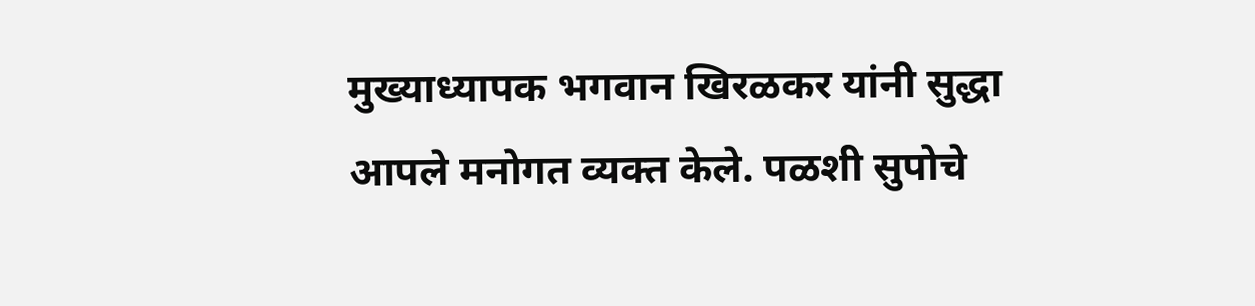मुख्याध्यापक भगवान खिरळकर यांनी सुद्धा आपले मनोगत व्यक्त केले. पळशी सुपोचे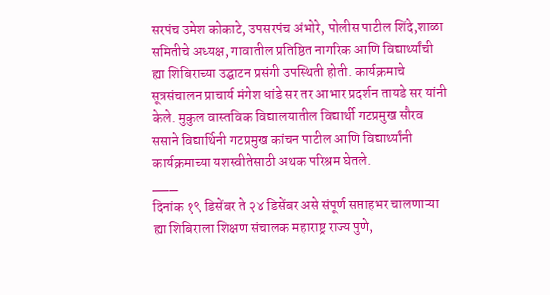सरपंच उमेश कोकाटे, उपसरपंच अंभोरे, पोलीस पाटील शिंदे,शाळा समितीचे अध्यक्ष, गावातील प्रतिष्ठित नागरिक आणि विद्यार्थ्यांची ह्या शिबिराच्या उद्घाटन प्रसंगी उपस्थिती होती. कार्यक्रमाचे सूत्रसंचालन प्राचार्य मंगेश धांडे सर तर आभार प्रदर्शन तायडे सर यांनी केले. मुकुल वास्तविक विद्यालयातील विद्यार्थी गटप्रमुख सौरव ससाने विद्यार्थिनी गटप्रमुख कांचन पाटील आणि विद्यार्थ्यांनी कार्यक्रमाच्या यशस्वीतेसाठी अथक परिश्रम घेतले.
___
दिनांक १९ डिसेंबर ते २४ डिसेंबर असे संपूर्ण सप्ताहभर चालणाऱ्या ह्या शिबिराला शिक्षण संचालक महाराष्ट्र राज्य पुणे,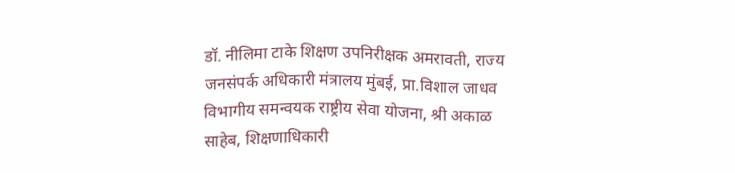डॉ. नीलिमा टाके शिक्षण उपनिरीक्षक अमरावती, राज्य जनसंपर्क अधिकारी मंत्रालय मुंबई, प्रा.विशाल जाधव विभागीय समन्वयक राष्ट्रीय सेवा योजना, श्री अकाळ साहेब, शिक्षणाधिकारी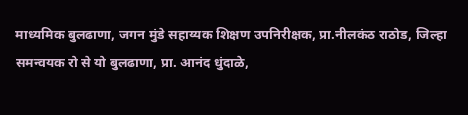माध्यमिक बुलढाणा, जगन मुंडे सहाय्यक शिक्षण उपनिरीक्षक, प्रा.नीलकंठ राठोड, जिल्हा समन्वयक रो से यो बुलढाणा, प्रा. आनंद धुंदाळे,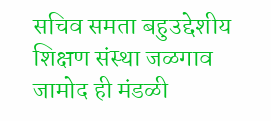सचिव समता बहुउद्देशीय शिक्षण संस्था जळगाव जामोद ही मंडळी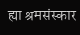ह्या श्रमसंस्कार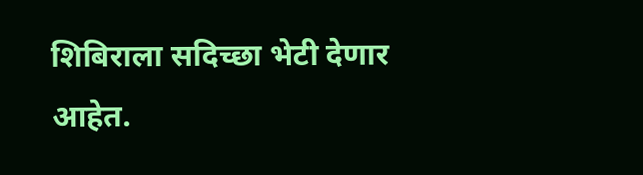शिबिराला सदिच्छा भेटी देणार आहेत.